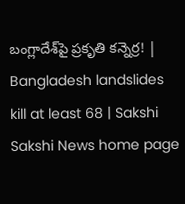బంగ్లాదేశ్‌పై ప్రకృతి కన్నెర్ర! | Bangladesh landslides kill at least 68 | Sakshi
Sakshi News home page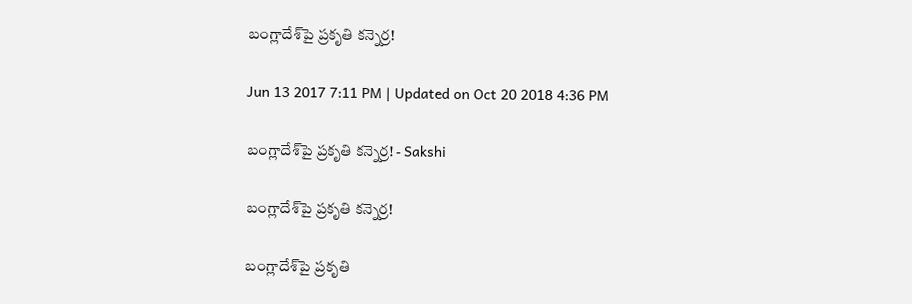బంగ్లాదేశ్‌పై ప్రకృతి కన్నెర్ర!

Jun 13 2017 7:11 PM | Updated on Oct 20 2018 4:36 PM

బంగ్లాదేశ్‌పై ప్రకృతి కన్నెర్ర! - Sakshi

బంగ్లాదేశ్‌పై ప్రకృతి కన్నెర్ర!

బంగ్లాదేశ్‌పై ప్రకృతి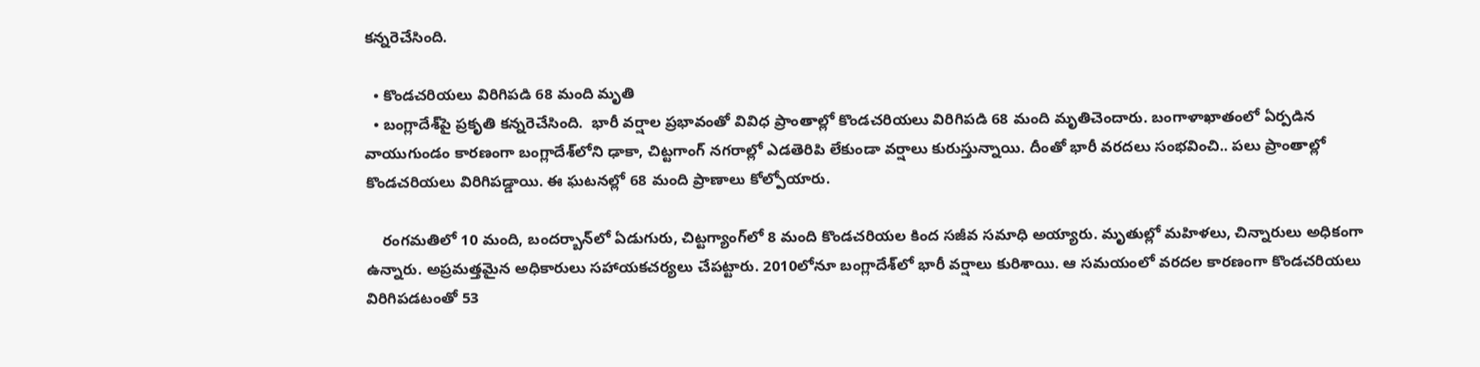కన్నరెచేసింది.

  • కొండచరియలు విరిగిపడి 68 మంది మృతి
  • బంగ్లాదేశ్‌పై ప్రకృతి కన్నరెచేసింది.  భారీ వర్షాల ప్రభావంతో వివిధ ప్రాంతాల్లో కొండచరియలు విరిగిపడి 68 మంది మృతిచెందారు. బంగాళాఖాతంలో ఏర్పడిన వాయుగుండం కారణంగా బంగ్లాదేశ్‌లోని ఢాకా, చిట్టగాంగ్‌ నగరాల్లో ఎడతెరిపి లేకుండా వర్షాలు కురుస్తున్నాయి. దీంతో భారీ వరదలు సంభవించి.. పలు ప్రాంతాల్లో కొండచరియలు విరిగిపడ్డాయి. ఈ ఘటనల్లో 68 మంది ప్రాణాలు కోల్పోయారు.

    రంగమతిలో 10 మంది, బందర్బాన్‌లో ఏడుగురు, చిట్టగ్యాంగ్‌లో 8 మంది కొండచరియల కింద సజీవ సమాధి అయ్యారు. మృతుల్లో మహిళలు, చిన్నారులు అధికంగా ఉన్నారు. అప్రమత్తమైన అధికారులు సహాయకచర్యలు చేపట్టారు. 2010లోనూ బంగ్లాదేశ్‌లో భారీ వర్షాలు కురిశాయి. ఆ సమయంలో వరదల కారణంగా కొండచరియలు విరిగిపడటంతో 53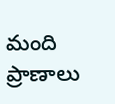మంది ప్రాణాలు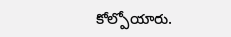కోల్పోయారు.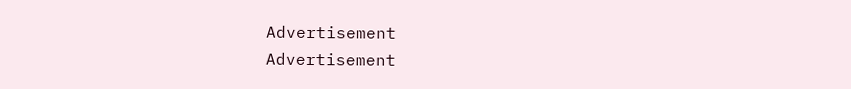Advertisement
Advertisement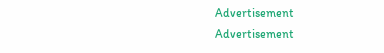Advertisement
Advertisement